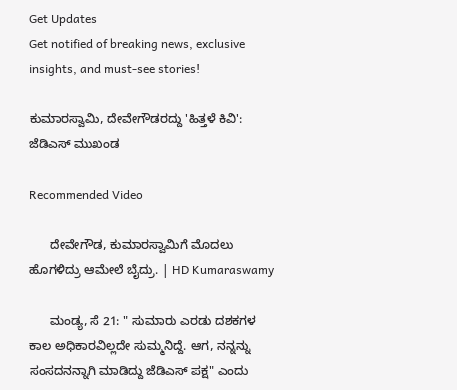Get Updates
Get notified of breaking news, exclusive insights, and must-see stories!

ಕುಮಾರಸ್ವಾಮಿ, ದೇವೇಗೌಡರದ್ದು 'ಹಿತ್ತಳೆ ಕಿವಿ': ಜೆಡಿಎಸ್ ಮುಖಂಡ

Recommended Video

      ದೇವೇಗೌಡ, ಕುಮಾರಸ್ವಾಮಿಗೆ ಮೊದಲು ಹೊಗಳಿದ್ರು ಆಮೇಲೆ ಬೈದ್ರು. | HD Kumaraswamy

      ಮಂಡ್ಯ, ಸೆ 21: " ಸುಮಾರು ಎರಡು ದಶಕಗಳ ಕಾಲ ಅಧಿಕಾರವಿಲ್ಲದೇ ಸುಮ್ಮನಿದ್ದೆ. ಆಗ, ನನ್ನನ್ನು ಸಂಸದನನ್ನಾಗಿ ಮಾಡಿದ್ದು ಜೆಡಿಎಸ್ ಪಕ್ಷ" ಎಂದು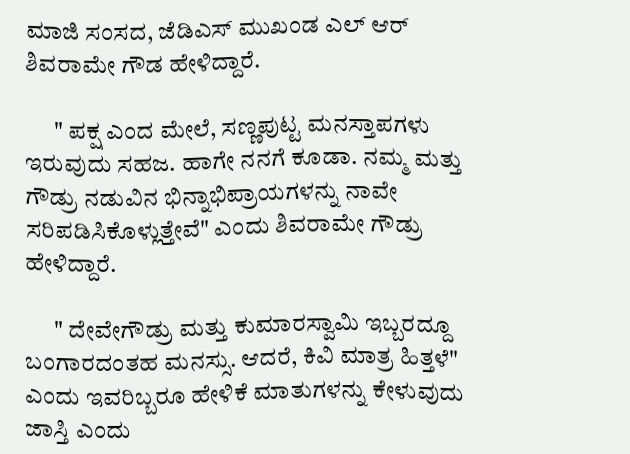ಮಾಜಿ ಸಂಸದ, ಜೆಡಿಎಸ್ ಮುಖಂಡ ಎಲ್ ಆರ್ ಶಿವರಾಮೇ ಗೌಡ ಹೇಳಿದ್ದಾರೆ.

      " ಪಕ್ಷ ಎಂದ ಮೇಲೆ, ಸಣ್ಣಪುಟ್ಟ ಮನಸ್ತಾಪಗಳು ಇರುವುದು ಸಹಜ. ಹಾಗೇ ನನಗೆ ಕೂಡಾ. ನಮ್ಮ ಮತ್ತು ಗೌಡ್ರು ನಡುವಿನ ಭಿನ್ನಾಭಿಪ್ರಾಯಗಳನ್ನು ನಾವೇ ಸರಿಪಡಿಸಿಕೊಳ್ಲುತ್ತೇವೆ" ಎಂದು ಶಿವರಾಮೇ ಗೌಡ್ರು ಹೇಳಿದ್ದಾರೆ.

      " ದೇವೇಗೌಡ್ರು ಮತ್ತು ಕುಮಾರಸ್ವಾಮಿ ಇಬ್ಬರದ್ದೂ ಬಂಗಾರದಂತಹ ಮನಸ್ಸು. ಆದರೆ, ಕಿವಿ ಮಾತ್ರ ಹಿತ್ತಳೆ" ಎಂದು ಇವರಿಬ್ಬರೂ ಹೇಳಿಕೆ ಮಾತುಗಳನ್ನು ಕೇಳುವುದು ಜಾಸ್ತಿ ಎಂದು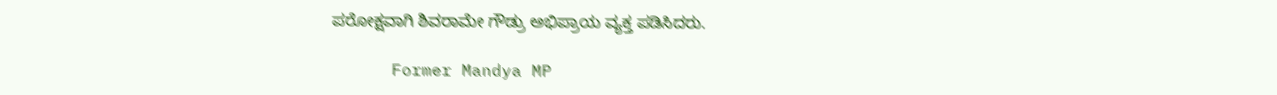ಪರೋಕ್ಷವಾಗಿ ಶಿವರಾಮೇ ಗೌಡ್ರು ಅಭಿಪ್ರಾಯ ವ್ಯಕ್ತ ಪಡಿಸಿದರು.

      Former Mandya MP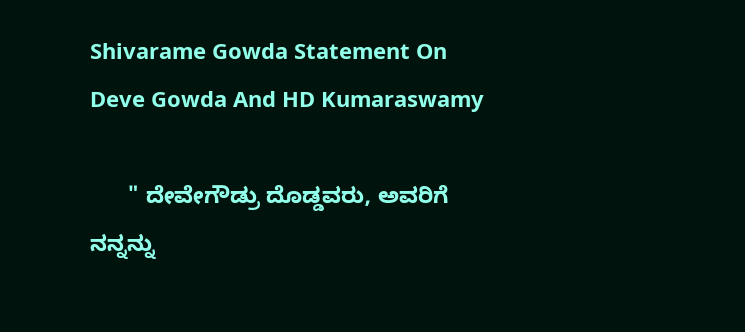Shivarame Gowda Statement On Deve Gowda And HD Kumaraswamy

      " ದೇವೇಗೌಡ್ರು ದೊಡ್ಡವರು, ಅವರಿಗೆ ನನ್ನನ್ನು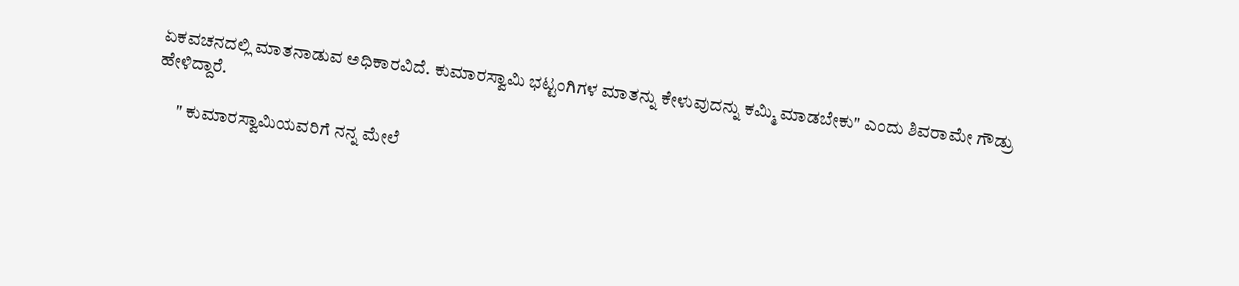ಏಕವಚನದಲ್ಲಿ ಮಾತನಾಡುವ ಅಧಿಕಾರವಿದೆ. ಕುಮಾರಸ್ವಾಮಿ ಭಟ್ಟಂಗಿಗಳ ಮಾತನ್ನು ಕೇಳುವುದನ್ನು ಕಮ್ಮಿ ಮಾಡಬೇಕು" ಎಂದು ಶಿವರಾಮೇ ಗೌಡ್ರು ಹೇಳಿದ್ದಾರೆ.

      " ಕುಮಾರಸ್ವಾಮಿಯವರಿಗೆ ನನ್ನ ಮೇಲೆ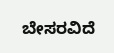ಬೇಸರವಿದೆ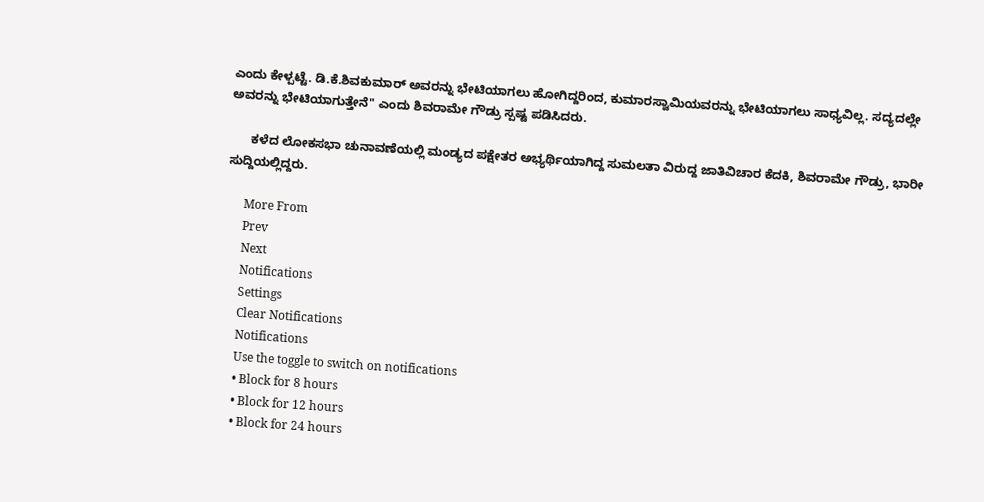ಎಂದು ಕೇಳ್ಪಟ್ಟೆ. ಡಿ.ಕೆ.ಶಿವಕುಮಾರ್ ಅವರನ್ನು ಭೇಟಿಯಾಗಲು ಹೋಗಿದ್ದರಿಂದ, ಕುಮಾರಸ್ವಾಮಿಯವರನ್ನು ಭೇಟಿಯಾಗಲು ಸಾಧ್ಯವಿಲ್ಲ. ಸದ್ಯದಲ್ಲೇ ಅವರನ್ನು ಭೇಟಿಯಾಗುತ್ತೇನೆ" ಎಂದು ಶಿವರಾಮೇ ಗೌಡ್ರು ಸ್ಪಷ್ಟ ಪಡಿಸಿದರು.

      ಕಳೆದ ಲೋಕಸಭಾ ಚುನಾವಣೆಯಲ್ಲಿ ಮಂಡ್ಯದ ಪಕ್ಷೇತರ ಅಭ್ಯರ್ಥಿಯಾಗಿದ್ದ ಸುಮಲತಾ ವಿರುದ್ದ ಜಾತಿವಿಚಾರ ಕೆದಕಿ, ಶಿವರಾಮೇ ಗೌಡ್ರು, ಭಾರೀ ಸುದ್ದಿಯಲ್ಲಿದ್ದರು.

      More From
      Prev
      Next
      Notifications
      Settings
      Clear Notifications
      Notifications
      Use the toggle to switch on notifications
      • Block for 8 hours
      • Block for 12 hours
      • Block for 24 hours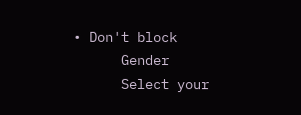• Don't block
      Gender
      Select your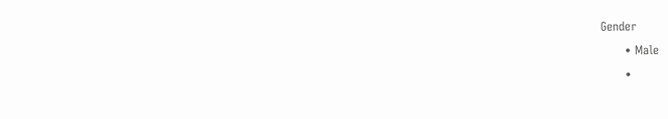Gender
      • Male
      •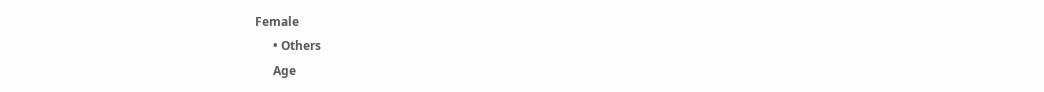Female
      • Others
      Age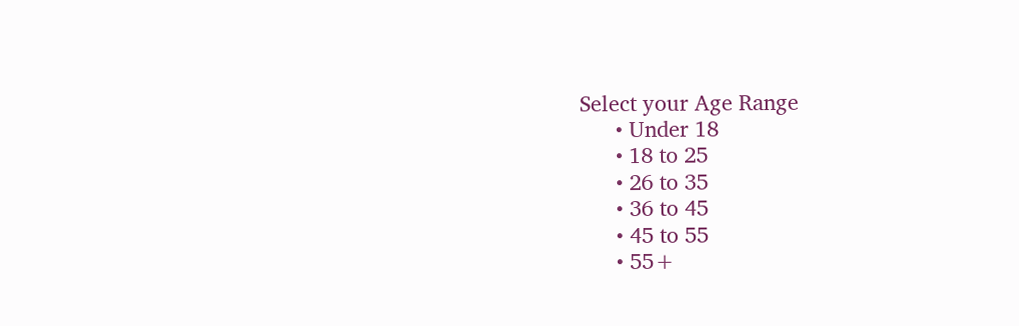Select your Age Range
      • Under 18
      • 18 to 25
      • 26 to 35
      • 36 to 45
      • 45 to 55
      • 55+